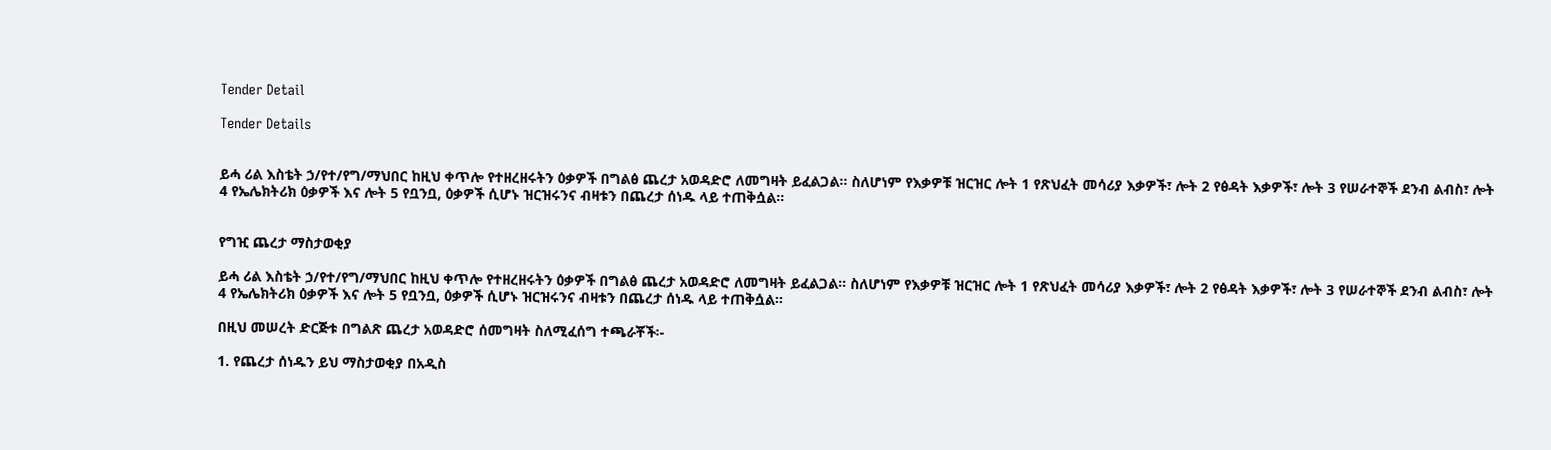Tender Detail

Tender Details


ይሓ ሪል እስቴት ኃ/የተ/የግ/ማህበር ከዚህ ቀጥሎ የተዘረዘሩትን ዕቃዎች በግልፅ ጨረታ አወዳድሮ ለመግዛት ይፈልጋል። ስለሆነም የእቃዎቹ ዝርዝር ሎት 1 የጽህፈት መሳሪያ እቃዎች፣ ሎት 2 የፅዳት እቃዎች፣ ሎት 3 የሠራተኞች ደንብ ልብስ፣ ሎት 4 የኤሌክትሪክ ዕቃዎች እና ሎት 5 የቧንቧ, ዕቃዎች ሲሆኑ ዝርዝሩንና ብዛቱን በጨረታ ሰነዱ ላይ ተጠቅሷል፡፡


የግዢ ጨረታ ማስታወቂያ

ይሓ ሪል እስቴት ኃ/የተ/የግ/ማህበር ከዚህ ቀጥሎ የተዘረዘሩትን ዕቃዎች በግልፅ ጨረታ አወዳድሮ ለመግዛት ይፈልጋል። ስለሆነም የእቃዎቹ ዝርዝር ሎት 1 የጽህፈት መሳሪያ እቃዎች፣ ሎት 2 የፅዳት እቃዎች፣ ሎት 3 የሠራተኞች ደንብ ልብስ፣ ሎት 4 የኤሌክትሪክ ዕቃዎች እና ሎት 5 የቧንቧ, ዕቃዎች ሲሆኑ ዝርዝሩንና ብዛቱን በጨረታ ሰነዱ ላይ ተጠቅሷል፡፡

በዚህ መሠረት ድርጅቱ በግልጽ ጨረታ አወዳድሮ ሰመግዛት ስለሚፈሰግ ተጫራቾች፡-

1. የጨረታ ሰነዱን ይህ ማስታወቂያ በአዲስ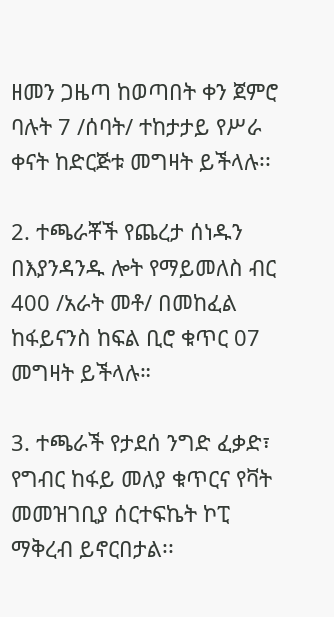ዘመን ጋዜጣ ከወጣበት ቀን ጀምሮ ባሉት 7 /ሰባት/ ተከታታይ የሥራ ቀናት ከድርጅቱ መግዛት ይችላሉ፡፡

2. ተጫራቾች የጨረታ ሰነዱን በእያንዳንዱ ሎት የማይመለስ ብር 400 /አራት መቶ/ በመከፈል ከፋይናንስ ከፍል ቢሮ ቁጥር 07 መግዛት ይችላሉ።

3. ተጫራች የታደሰ ንግድ ፈቃድ፣ የግብር ከፋይ መለያ ቁጥርና የቫት መመዝገቢያ ሰርተፍኬት ኮፒ ማቅረብ ይኖርበታል፡፡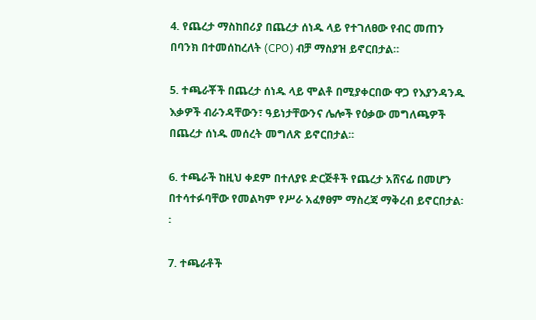4. የጨረታ ማስከበሪያ በጨረታ ሰነዱ ላይ የተገለፀው የብር መጠን በባንክ በተመሰከረለት (CPO) ብቻ ማስያዝ ይኖርበታል።

5. ተጫራቾች በጨረታ ሰነዱ ላይ ሞልቶ በሚያቀርበው ዋጋ የእያንዳንዱ እቃዎች ብራንዳቸውን፣ ዓይነታቸውንና ሌሎች የዕቃው መግለጫዎች በጨረታ ሰነዱ መሰረት መግለጽ ይኖርበታል፡፡

6. ተጫራች ከዚህ ቀደም በተለያዩ ድርጅቶች የጨረታ አሸናፊ በመሆን በተሳተፉባቸው የመልካም የሥራ አፈፃፀም ማስረጃ ማቅረብ ይኖርበታል፡፡

7. ተጫራቶች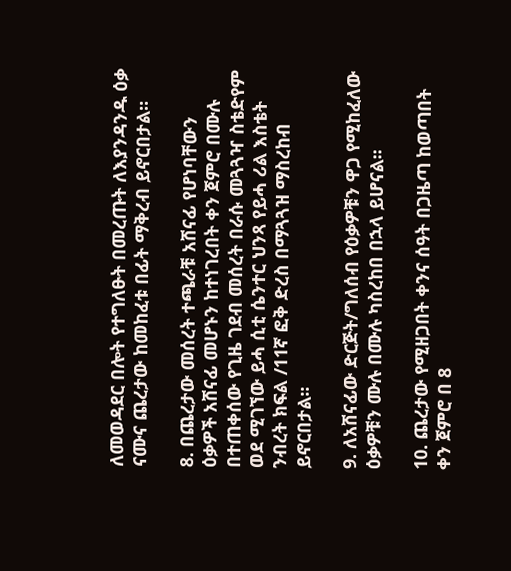ለመወዳደር በሎት የተግለፁት በመረጡት ለእያንዳንዱ ዕቃ ናሙና ጨረታው ከመከፈቱ በፊት ማቅረብ ይኖርበታል።

8. በጨረታው መሰረት ተጫራቹ አሸናፊ የሆነባቸውን ዕቃዎች አሸናፊ መሆኑን ከተነገረበት ቀን ጀምሮ በሙሉ በተጠቀሰው የጊዜ ገደብ መሰረት በራሱ መጓጓዣ ስቴድየም ወደ ሚገኘው ይሓ ሲቲ ሴንተር ህንጻ የይሓ ሪል እስቴት ንብረት ክፍል /11ኛ ፎቅ ድረስ በማጓጓዝ ማስረከብ ይኖርበታል፡፡

9. ለአሸናፊው ድርጅት/ግለሰብ የዕቃዎቹን ዋጋ የሚከፈለው ዕቃዎቹን ሙሉ በሙሉ ካስረከበ በኋላ ይሆናል፡፡

10. ጨረታው የሚዘጋበት ቀንና ሰዓት በጋዜጣ ከወጣበት ቀን ጀምሮ በ 8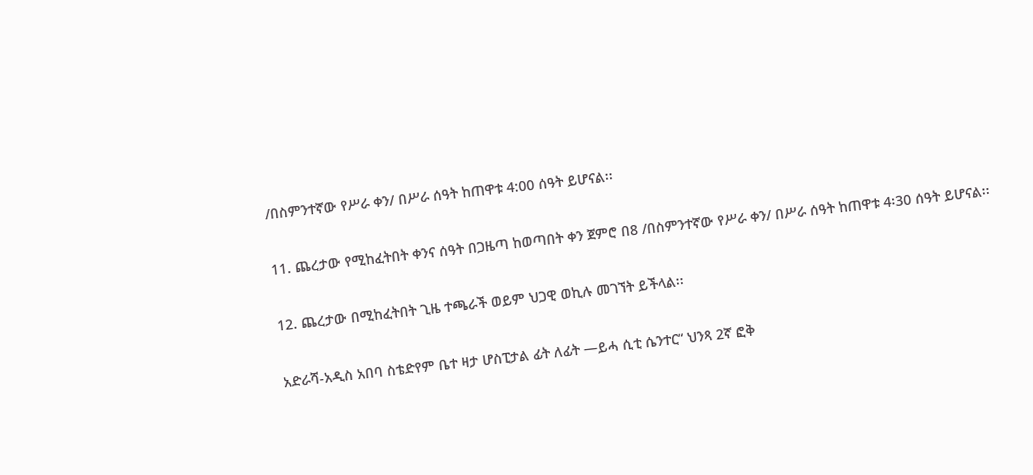/በስምንተኛው የሥራ ቀን/ በሥራ ሰዓት ከጠዋቱ 4:00 ሰዓት ይሆናል፡፡

11. ጨረታው የሚከፈትበት ቀንና ሰዓት በጋዜጣ ከወጣበት ቀን ጀምሮ በ8 /በስምንተኛው የሥራ ቀን/ በሥራ ሰዓት ከጠዋቱ 4፡30 ሰዓት ይሆናል፡፡

12. ጨረታው በሚከፈትበት ጊዜ ተጫራች ወይም ህጋዊ ወኪሉ መገኘት ይችላል፡፡

አድራሻ-አዲስ አበባ ስቴድየም ቤተ ዛታ ሆስፒታል ፊት ለፊት —ይሓ ሲቲ ሴንተር“ ህንጻ 2ኛ ፎቅ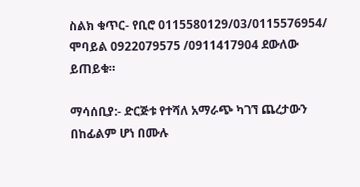ስልክ ቁጥር- የቢሮ 0115580129/03/0115576954/ ሞባይል 0922079575 /0911417904 ደውለው ይጠይቁ።

ማሳሰቢያ:- ድርጅቱ የተሻለ አማራጭ ካገኘ ጨረታውን በከፊልም ሆነ በሙሉ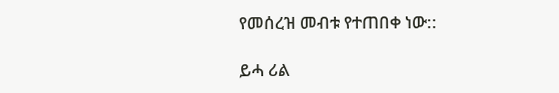የመሰረዝ መብቱ የተጠበቀ ነው::

ይሓ ሪል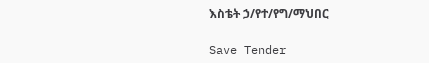እስቴት ኃ/የተ/የግ/ማህበር

Save Tender